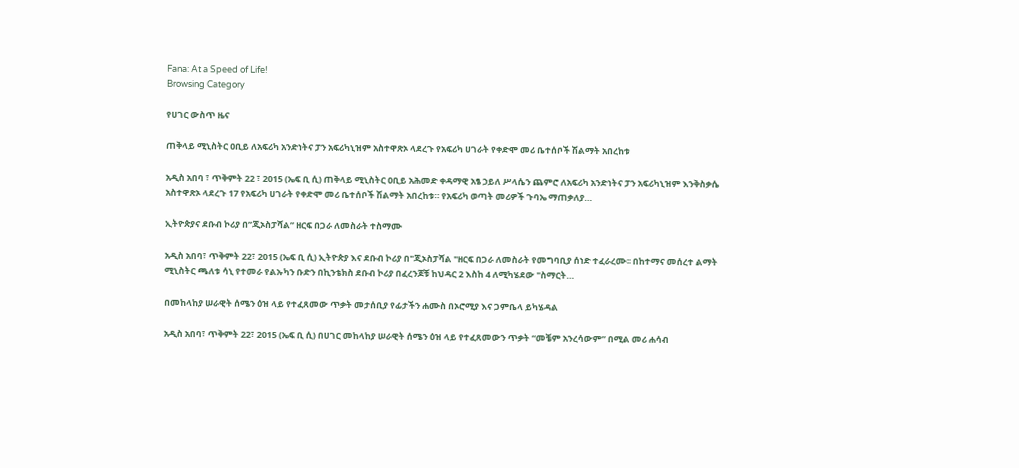Fana: At a Speed of Life!
Browsing Category

የሀገር ውስጥ ዜና

ጠቅላይ ሚኒስትር ዐቢይ ለአፍሪካ አንድነትና ፓን አፍሪካኒዝም አስተዋጽኦ ላደረጉ የአፍሪካ ሀገራት የቀድሞ መሪ ቤተሰቦች ሽልማት አበረከቱ

አዲስ አበባ ፣ ጥቅምት 22 ፣ 2015 (ኤፍ ቢ ሲ) ጠቅላይ ሚኒስትር ዐቢይ አሕመድ ቀዳማዊ አፄ ኃይለ ሥላሴን ጨምሮ ለአፍሪካ አንድነትና ፓን አፍሪካኒዝም እንቅስቃሴ አስተዋጽኦ ላደረጉ 17 የአፍሪካ ሀገራት የቀድሞ መሪ ቤተሰቦች ሽልማት አበረከቱ። የአፍሪካ ወጣት መሪዎች ጉባኤ ማጠቃለያ…

ኢትዮጵያና ደቡብ ኮሪያ በ”ጂኦስፓሻል” ዘርፍ በጋራ ለመስራት ተስማሙ

አዲስ አበባ፣ ጥቅምት 22፣ 2015 (ኤፍ ቢ ሲ) ኢትዮጵያ እና ደቡብ ኮሪያ በ"ጂኦስፓሻል "ዘርፍ በጋራ ለመስራት የመግባቢያ ሰነድ ተፈራረሙ፡፡ በከተማና መሰረተ ልማት ሚኒስትር ጫለቱ ሳኒ የተመራ የልኡካን ቡድን በኪንቴክስ ደቡብ ኮሪያ በፈረንጆቹ ከህዳር 2 እስከ 4 ለሚካሄደው "ስማርት…

በመከላከያ ሠራዊት ሰሜን ዕዝ ላይ የተፈጸመው ጥቃት መታሰቢያ የፊታችን ሐሙስ በኦሮሚያ እና ጋምቤላ ይካሄዳል

አዲስ አበባ፣ ጥቅምት 22፣ 2015 (ኤፍ ቢ ሲ) በሀገር መከላከያ ሠራዊት ሰሜን ዕዝ ላይ የተፈጸመውን ጥቃት “መቼም አንረሳውም” በሚል መሪ ሐሳብ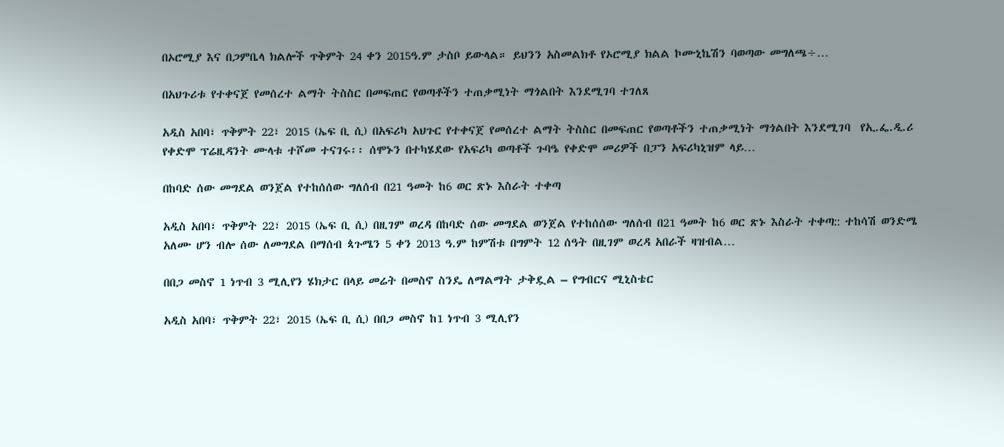በኦሮሚያ እና በጋምቤላ ክልሎች ጥቅምት 24 ቀን 2015ዓ.ም ታስቦ ይውላል። ይህንን አስመልክቶ የኦሮሚያ ክልል ኮሙኒኬሽን ባወጣው መግለጫ÷…

በአህጉሪቱ የተቀናጀ የመሰረተ ልማት ትስስር በመፍጠር የወጣቶችን ተጠቃሚነት ማጎልበት እንደሚገባ ተገለጸ

አዲስ አበባ፣ ጥቅምት 22፣ 2015 (ኤፍ ቢ ሲ) በአፍሪካ አህጉር የተቀናጀ የመሰረተ ልማት ትስስር በመፍጠር የወጣቶችን ተጠቃሚነት ማጎልበት እንደሚገባ  የኢ.ፌ.ዲ.ሪ የቀድሞ ፕሬዚዳንት ሙላቱ ተሾመ ተናገሩ፡፡ ሰሞኑን በተካሄደው የአፍሪካ ወጣቶች ጉባዔ የቀድሞ መሪዎች በፓን አፍሪካኒዝም ላይ…

በከባድ ሰው መግደል ወንጀል የተከሰሰው ግለሰብ በ21 ዓመት ከ6 ወር ጽኑ እስራት ተቀጣ

አዲስ አበባ፣ ጥቅምት 22፣ 2015 (ኤፍ ቢ ሲ) በዚገም ወረዳ በከባድ ሰው መግደል ወንጀል የተከሰሰው ግለሰብ በ21 ዓመት ከ6 ወር ጽኑ እስራት ተቀጣ:: ተከሳሽ ወንድሜ አለሙ ሆን ብሎ ሰው ለመግደል በማሰብ ጳጉሜን 5 ቀን 2013 ዓ.ም ከምሽቱ በግምት 12 ሰዓት በዚገም ወረዳ አበራች ዛዝብል…

በበጋ መስኖ 1 ነጥብ 3 ሚሊየን ሄክታር በላይ መሬት በመስኖ ስንዴ ለማልማት ታቅዷል – የግብርና ሚኒስቴር

አዲስ አበባ፣ ጥቅምት 22፣ 2015 (ኤፍ ቢ ሲ) በበጋ መስኖ ከ1 ነጥብ 3 ሚሊየን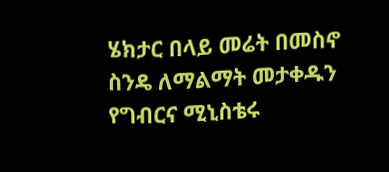ሄክታር በላይ መሬት በመስኖ ስንዴ ለማልማት መታቀዱን የግብርና ሚኒስቴሩ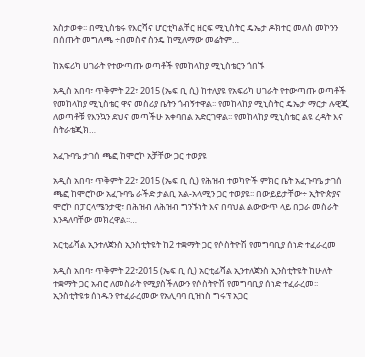አስታወቀ፡፡ በሚኒስቴሩ የእርሻና ሆርቲካልቸር ዘርፍ ሚኒስትር ዴኤታ ዶክተር መለስ መኮንን በሰጡት መግለጫ ÷በመስኖ ስንዴ ከሚለማው መሬትም…

ከአፍሪካ ሀገራት የተውጣጡ ወጣቶች የመከላከያ ሚኒስቴርን ጎበኙ

አዲስ አበባ፣ ጥቅምት 22፣ 2015 (ኤፍ ቢ ሲ) ከተለያዩ የአፍሪካ ሀገራት የተውጣጡ ወጣቶች የመከላከያ ሚኒስቴር ዋና መስሪያ ቤትን ጎብኝተዋል፡፡ የመከላከያ ሚኒስትር ዴኤታ ማርታ ሉዊጂ ለወጣቶቹ የእንኳን ደህና መጣችሁ አቀባበል አድርገዋል፡፡ የመከላከያ ሚኒስቴር ልዩ ረዳት እና ስትራቴጂክ…

አፈጉባዔ ታገሰ ጫፎ ከሞሮኮ አቻቸው ጋር ተወያዩ

አዲስ አበባ፣ ጥቅምት 22፣ 2015 (ኤፍ ቢ ሲ) የሕዝብ ተወካዮች ምክር ቤት አፈጉባዔ ታገሰ ጫፎ ከሞሮኮው አፈጉባዔ ራችድ ታልቢ አል-አላሚን ጋር ተወያዩ፡፡ በውይይታቸው÷ ኢትዮጵያና ሞሮኮ በፓርላሜንታዊ፣ በሕዝብ ለሕዝብ ግንኙነት እና በባህል ልውውጥ ላይ በጋራ መስራት እንዳለባቸው መክረዋል፡፡…

አርቲፊሻል ኢንተለጀንስ ኢንስቲትዩት ከ2 ተቋማት ጋር የሶስትዮሽ የመግባቢያ ሰነድ ተፈራረመ

አዲስ አበባ፣ ጥቅምት 22፣2015 (ኤፍ ቢ ሲ) አርቲፊሻል ኢንተለጀንስ ኢንስቲትዩት ከሁለት ተቋማት ጋር አብሮ ለመስራት የሚያስችለውን የሶስትዮሽ የመግባቢያ ሰነድ ተፈራረመ፡፡ ኢንስቲትዩቱ ሰነዱን የተፈራረመው የአሊባባ ቢዝነስ ግሩፕ አጋር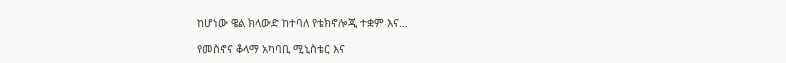ከሆነው ዌል ክላውድ ከተባለ የቴክኖሎጂ ተቋም እና…

የመስኖና ቆላማ አካባቢ ሚኒስቴር እና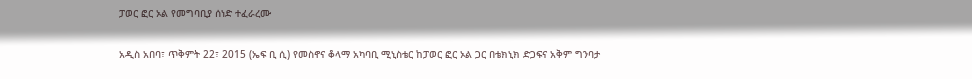ፓወር ፎር ኦል የመግባቢያ ሰነድ ተፈራረሙ

አዲስ አበባ፣ ጥቅምት 22፣ 2015 (ኤፍ ቢ ሲ) የመስኖና ቆላማ አካባቢ ሚኒስቴር ከፓወር ፎር ኦል ጋር በቴክኒክ ድጋፍና አቅም ግንባታ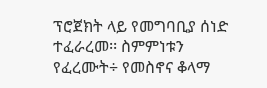ፕሮጀክት ላይ የመግባቢያ ሰነድ ተፈራረመ፡፡ ስምምነቱን የፈረሙት÷ የመስኖና ቆላማ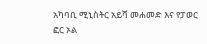አካባቢ ሚኒስትር አይሻ መሐመድ እና የፓወር ፎር ኦል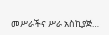መሥራችና ሥራ አስኪያጅ…